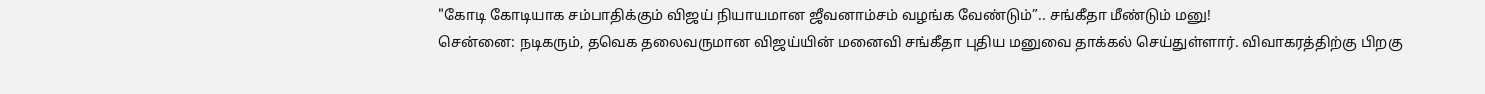"கோடி கோடியாக சம்பாதிக்கும் விஜய் நியாயமான ஜீவனாம்சம் வழங்க வேண்டும்”.. சங்கீதா மீண்டும் மனு!
சென்னை: நடிகரும், தவெக தலைவருமான விஜய்யின் மனைவி சங்கீதா புதிய மனுவை தாக்கல் செய்துள்ளார். விவாகரத்திற்கு பிறகு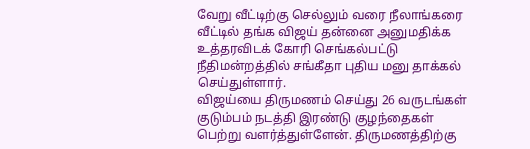வேறு வீட்டிற்கு செல்லும் வரை நீலாங்கரை வீட்டில் தங்க விஜய் தன்னை அனுமதிக்க உத்தரவிடக் கோரி செங்கல்பட்டு நீதிமன்றத்தில் சங்கீதா புதிய மனு தாக்கல் செய்துள்ளார்.
விஜய்யை திருமணம் செய்து 26 வருடங்கள் குடும்பம் நடத்தி இரண்டு குழந்தைகள் பெற்று வளர்த்துள்ளேன். திருமணத்திற்கு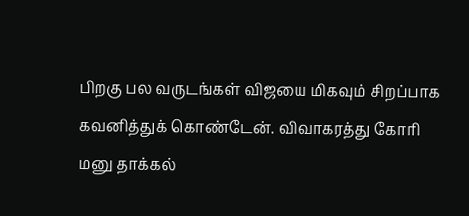பிறகு பல வருடங்கள் விஜயை மிகவும் சிறப்பாக கவனித்துக் கொண்டேன். விவாகரத்து கோரி மனு தாக்கல்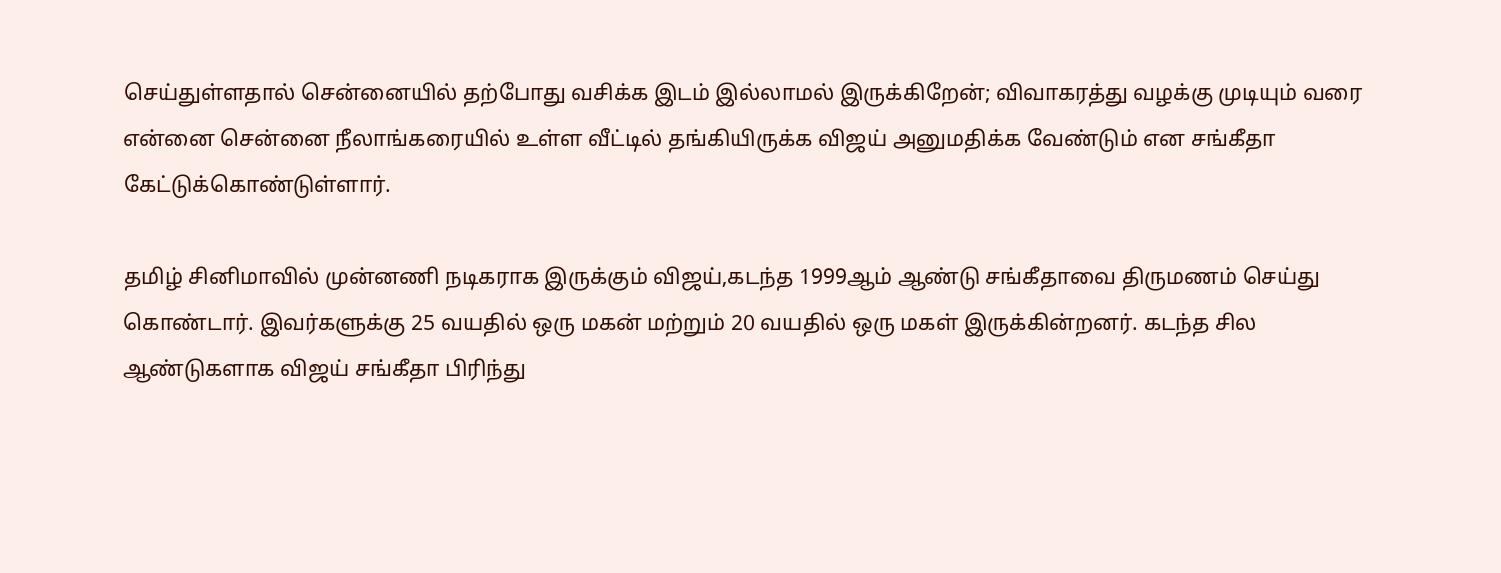செய்துள்ளதால் சென்னையில் தற்போது வசிக்க இடம் இல்லாமல் இருக்கிறேன்; விவாகரத்து வழக்கு முடியும் வரை என்னை சென்னை நீலாங்கரையில் உள்ள வீட்டில் தங்கியிருக்க விஜய் அனுமதிக்க வேண்டும் என சங்கீதா கேட்டுக்கொண்டுள்ளார்.

தமிழ் சினிமாவில் முன்னணி நடிகராக இருக்கும் விஜய்,கடந்த 1999ஆம் ஆண்டு சங்கீதாவை திருமணம் செய்து கொண்டார். இவர்களுக்கு 25 வயதில் ஒரு மகன் மற்றும் 20 வயதில் ஒரு மகள் இருக்கின்றனர். கடந்த சில ஆண்டுகளாக விஜய் சங்கீதா பிரிந்து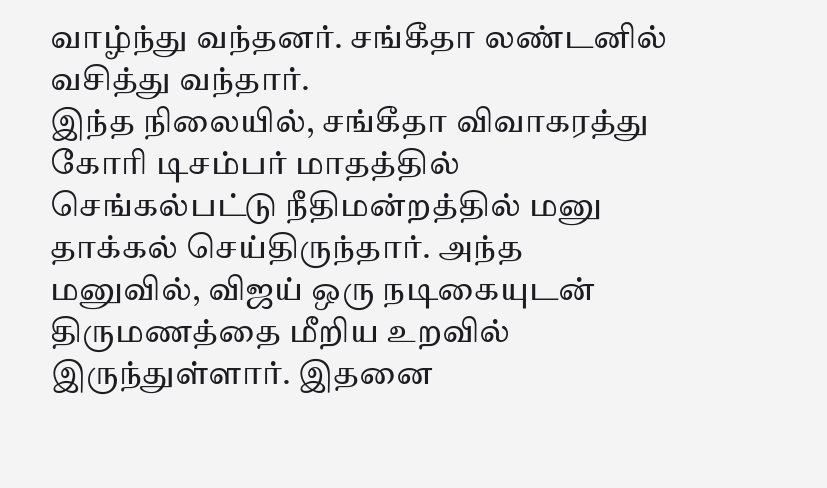வாழ்ந்து வந்தனர். சங்கீதா லண்டனில் வசித்து வந்தார்.
இந்த நிலையில், சங்கீதா விவாகரத்து கோரி டிசம்பர் மாதத்தில் செங்கல்பட்டு நீதிமன்றத்தில் மனு தாக்கல் செய்திருந்தார். அந்த மனுவில், விஜய் ஒரு நடிகையுடன் திருமணத்தை மீறிய உறவில் இருந்துள்ளார். இதனை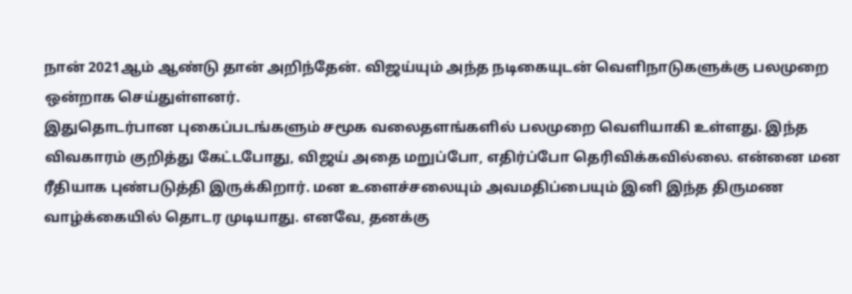நான் 2021ஆம் ஆண்டு தான் அறிந்தேன். விஜய்யும் அந்த நடிகையுடன் வெளிநாடுகளுக்கு பலமுறை ஒன்றாக செய்துள்ளனர்.
இதுதொடர்பான புகைப்படங்களும் சமூக வலைதளங்களில் பலமுறை வெளியாகி உள்ளது. இந்த விவகாரம் குறித்து கேட்டபோது, விஜய் அதை மறுப்போ, எதிர்ப்போ தெரிவிக்கவில்லை. என்னை மன ரீதியாக புண்படுத்தி இருக்கிறார். மன உளைச்சலையும் அவமதிப்பையும் இனி இந்த திருமண வாழ்க்கையில் தொடர முடியாது. எனவே, தனக்கு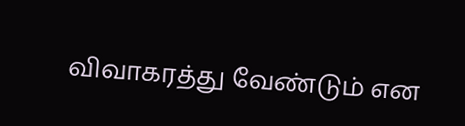விவாகரத்து வேண்டும் என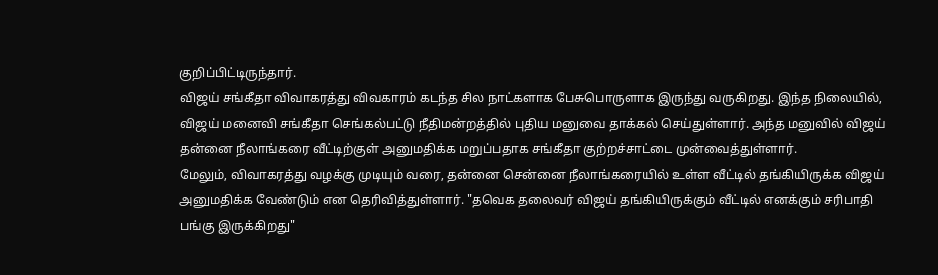குறிப்பிட்டிருந்தார்.
விஜய் சங்கீதா விவாகரத்து விவகாரம் கடந்த சில நாட்களாக பேசுபொருளாக இருந்து வருகிறது. இந்த நிலையில், விஜய் மனைவி சங்கீதா செங்கல்பட்டு நீதிமன்றத்தில் புதிய மனுவை தாக்கல் செய்துள்ளார். அந்த மனுவில் விஜய் தன்னை நீலாங்கரை வீட்டிற்குள் அனுமதிக்க மறுப்பதாக சங்கீதா குற்றச்சாட்டை முன்வைத்துள்ளார்.
மேலும், விவாகரத்து வழக்கு முடியும் வரை, தன்னை சென்னை நீலாங்கரையில் உள்ள வீட்டில் தங்கியிருக்க விஜய் அனுமதிக்க வேண்டும் என தெரிவித்துள்ளார். "தவெக தலைவர் விஜய் தங்கியிருக்கும் வீட்டில் எனக்கும் சரிபாதி பங்கு இருக்கிறது"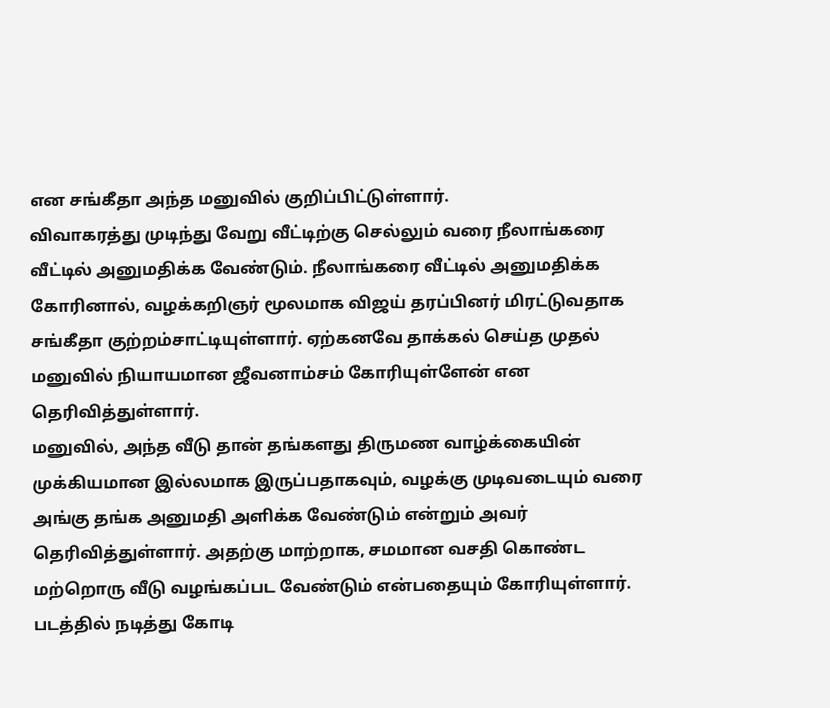என சங்கீதா அந்த மனுவில் குறிப்பிட்டுள்ளார்.
விவாகரத்து முடிந்து வேறு வீட்டிற்கு செல்லும் வரை நீலாங்கரை வீட்டில் அனுமதிக்க வேண்டும். நீலாங்கரை வீட்டில் அனுமதிக்க கோரினால், வழக்கறிஞர் மூலமாக விஜய் தரப்பினர் மிரட்டுவதாக சங்கீதா குற்றம்சாட்டியுள்ளார். ஏற்கனவே தாக்கல் செய்த முதல் மனுவில் நியாயமான ஜீவனாம்சம் கோரியுள்ளேன் என தெரிவித்துள்ளார்.
மனுவில், அந்த வீடு தான் தங்களது திருமண வாழ்க்கையின் முக்கியமான இல்லமாக இருப்பதாகவும், வழக்கு முடிவடையும் வரை அங்கு தங்க அனுமதி அளிக்க வேண்டும் என்றும் அவர் தெரிவித்துள்ளார். அதற்கு மாற்றாக, சமமான வசதி கொண்ட மற்றொரு வீடு வழங்கப்பட வேண்டும் என்பதையும் கோரியுள்ளார்.
படத்தில் நடித்து கோடி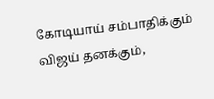கோடியாய் சம்பாதிக்கும் விஜய் தனக்கும்,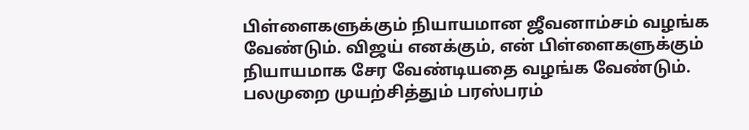பிள்ளைகளுக்கும் நியாயமான ஜீவனாம்சம் வழங்க வேண்டும். விஜய் எனக்கும், என் பிள்ளைகளுக்கும் நியாயமாக சேர வேண்டியதை வழங்க வேண்டும். பலமுறை முயற்சித்தும் பரஸ்பரம்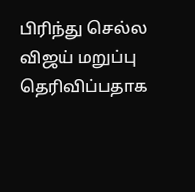பிரிந்து செல்ல விஜய் மறுப்பு தெரிவிப்பதாக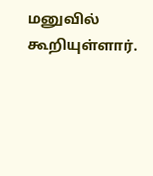மனுவில் கூறியுள்ளார்.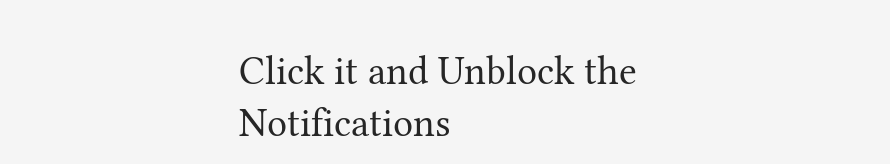Click it and Unblock the Notifications